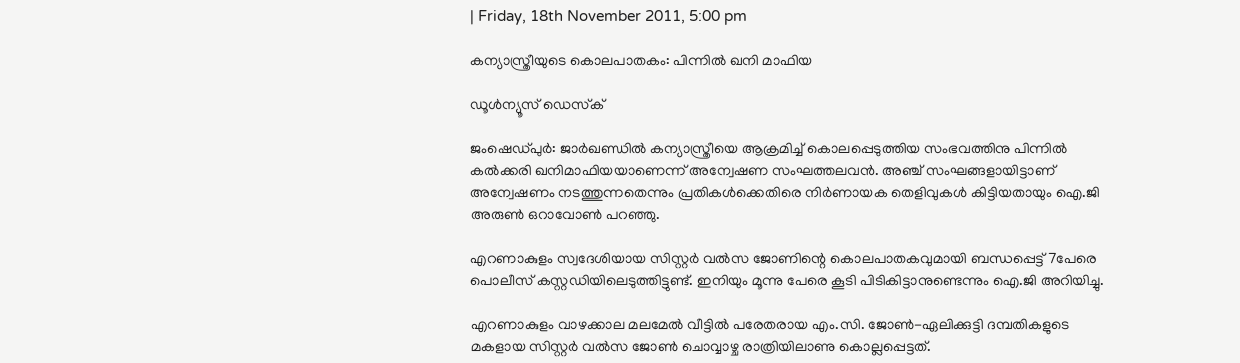| Friday, 18th November 2011, 5:00 pm

കന്യാസ്ത്രീയുടെ കൊലപാതകം: പിന്നില്‍ ഖനി മാഫിയ

ഡൂള്‍ന്യൂസ് ഡെസ്‌ക്

ജംഷെഡ്പുര്‍: ജാര്‍ഖണ്ഡില്‍ കന്യാസ്ത്രീയെ ആക്രമിച്ച് കൊലപ്പെടുത്തിയ സംഭവത്തിനു പിന്നില്‍ കല്‍ക്കരി ഖനിമാഫിയയാണെന്ന് അന്വേഷണ സംഘത്തലവന്‍. അഞ്ച് സംഘങ്ങളായിട്ടാണ് അന്വേഷണം നടത്തുന്നതെന്നും പ്രതികള്‍ക്കെതിരെ നിര്‍ണായക തെളിവുകള്‍ കിട്ടിയതായും ഐ.ജി അരുണ്‍ ഒറാവോണ്‍ പറഞ്ഞു.

എറണാകുളം സ്വദേശിയായ സിസ്റ്റര്‍ വല്‍സ ജോണിന്റെ കൊലപാതകവുമായി ബന്ധപ്പെട്ട് 7പേരെ പൊലീസ് കസ്റ്റഡിയിലെടുത്തിട്ടുണ്ട്. ഇനിയും മൂന്നു പേരെ കൂടി പിടികിട്ടാനുണ്ടെന്നും ഐ.ജി അറിയിച്ചു.

എറണാകുളം വാഴക്കാല മലമേല്‍ വീട്ടില്‍ പരേതരായ എം.സി. ജോണ്‍-ഏലിക്കുട്ടി ദമ്പതികളുടെ മകളായ സിസ്റ്റര്‍ വല്‍സ ജോണ്‍ ചൊവ്വാഴ്ച രാത്രിയിലാണു കൊല്ലപ്പെട്ടത്.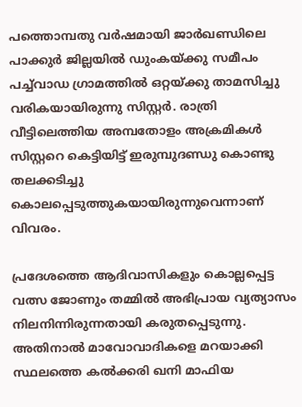പത്തൊമ്പതു വര്‍ഷമായി ജാര്‍ഖണ്ഡിലെ പാക്കുര്‍ ജില്ലയില്‍ ഡുംകയ്ക്കു സമീപം പച്ച്‌വാഡ ഗ്രാമത്തില്‍ ഒറ്റയ്ക്കു താമസിച്ചു വരികയായിരുന്നു സിസ്റ്റര്‍. രാത്രി വീട്ടിലെത്തിയ അമ്പതോളം അക്രമികള്‍ സിസ്റ്ററെ കെട്ടിയിട്ട് ഇരുമ്പുദണ്ഡു കൊണ്ടു തലക്കടിച്ചു കൊലപ്പെടുത്തുകയായിരുന്നുവെന്നാണ് വിവരം.

പ്രദേശത്തെ ആദിവാസികളും കൊല്ലപ്പെട്ട വത്സ ജോണും തമ്മില്‍ അഭിപ്രായ വ്യത്യാസം നിലനിന്നിരുന്നതായി കരുതപ്പെടുന്നു. അതിനാല്‍ മാവോവാദികളെ മറയാക്കി സ്ഥലത്തെ കല്‍ക്കരി ഖനി മാഫിയ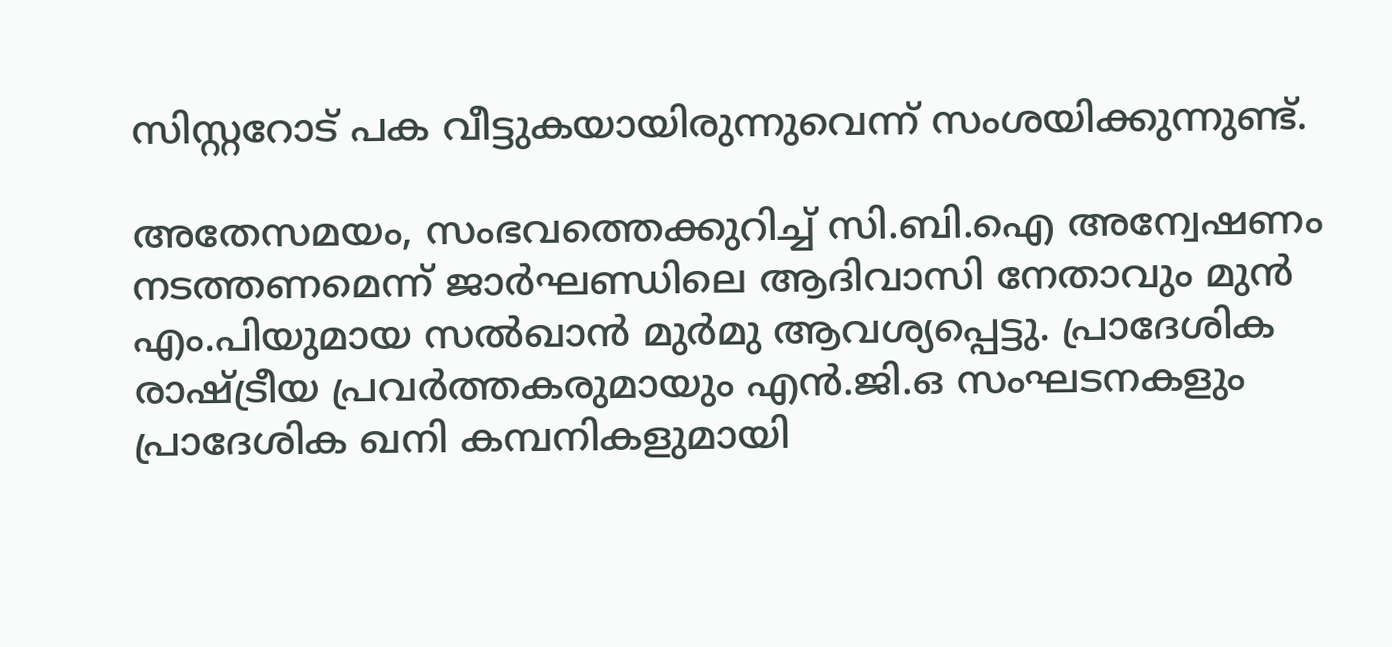സിസ്റ്ററോട് പക വീട്ടുകയായിരുന്നുവെന്ന് സംശയിക്കുന്നുണ്ട്.

അതേസമയം, സംഭവത്തെക്കുറിച്ച് സി.ബി.ഐ അന്വേഷണം നടത്തണമെന്ന് ജാര്‍ഘണ്ഡിലെ ആദിവാസി നേതാവും മുന്‍ എം.പിയുമായ സല്‍ഖാന്‍ മുര്‍മു ആവശ്യപ്പെട്ടു. പ്രാദേശിക രാഷ്ട്രീയ പ്രവര്‍ത്തകരുമായും എന്‍.ജി.ഒ സംഘടനകളും പ്രാദേശിക ഖനി കമ്പനികളുമായി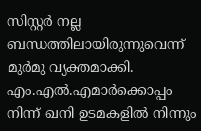സിസ്റ്റര്‍ നല്ല ബന്ധത്തിലായിരുന്നുവെന്ന് മുര്‍മു വ്യക്തമാക്കി. എം.എല്‍.എമാര്‍ക്കൊപ്പം നിന്ന് ഖനി ഉടമകളില്‍ നിന്നും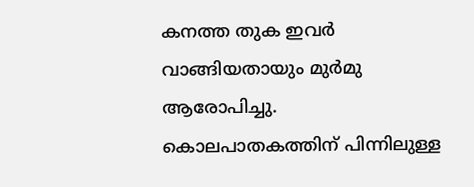കനത്ത തുക ഇവര്‍ വാങ്ങിയതായും മുര്‍മു ആരോപിച്ചു. കൊലപാതകത്തിന് പിന്നിലുള്ള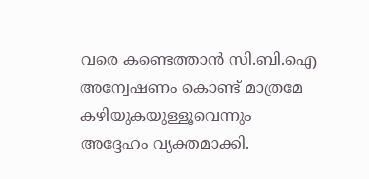വരെ കണ്ടെത്താന്‍ സി.ബി.ഐ അന്വേഷണം കൊണ്ട് മാത്രമേ കഴിയുകയുള്ളൂവെന്നും അദ്ദേഹം വ്യക്തമാക്കി.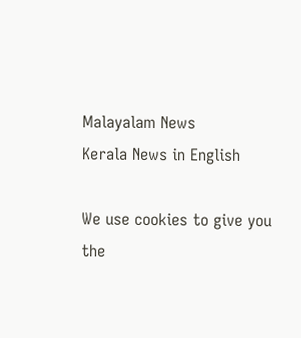Malayalam News
Kerala News in English

We use cookies to give you the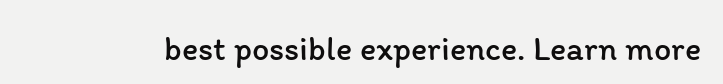best possible experience. Learn more